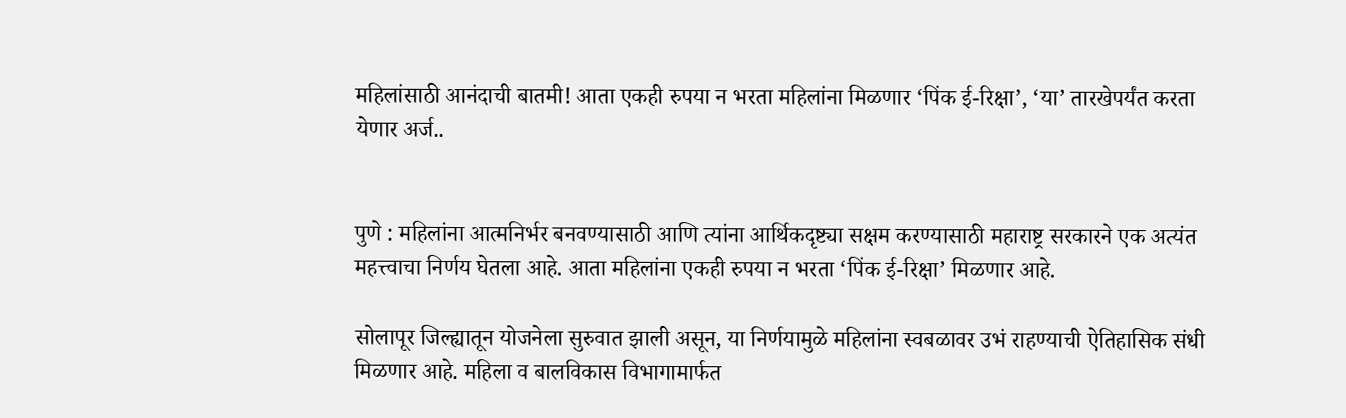महिलांसाठी आनंदाची बातमी! आता एकही रुपया न भरता महिलांना मिळणार ‘पिंक ई-रिक्षा’, ‘या’ तारखेपर्यंत करता येणार अर्ज..


पुणे : महिलांना आत्मनिर्भर बनवण्यासाठी आणि त्यांना आर्थिकदृष्ट्या सक्षम करण्यासाठी महाराष्ट्र सरकारने एक अत्यंत महत्त्वाचा निर्णय घेतला आहे. आता महिलांना एकही रुपया न भरता ‘पिंक ई-रिक्षा’ मिळणार आहे.

सोलापूर जिल्ह्यातून योजनेला सुरुवात झाली असून, या निर्णयामुळे महिलांना स्वबळावर उभं राहण्याची ऐतिहासिक संधी मिळणार आहे. महिला व बालविकास विभागामार्फत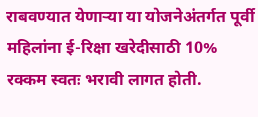राबवण्यात येणाऱ्या या योजनेअंतर्गत पूर्वी महिलांना ई-रिक्षा खरेदीसाठी 10% रक्कम स्वतः भरावी लागत होती.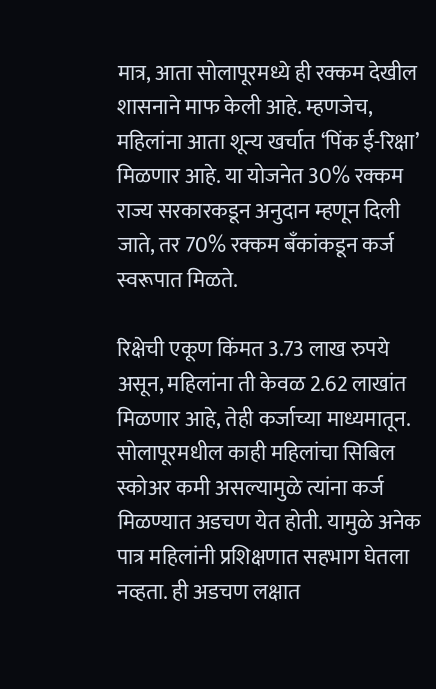मात्र, आता सोलापूरमध्ये ही रक्कम देखील शासनाने माफ केली आहे. म्हणजेच, महिलांना आता शून्य खर्चात ‘पिंक ई-रिक्षा’ मिळणार आहे. या योजनेत 30% रक्कम राज्य सरकारकडून अनुदान म्हणून दिली जाते, तर 70% रक्कम बँकांकडून कर्ज स्वरूपात मिळते.

रिक्षेची एकूण किंमत 3.73 लाख रुपये असून, महिलांना ती केवळ 2.62 लाखांत मिळणार आहे, तेही कर्जाच्या माध्यमातून. सोलापूरमधील काही महिलांचा सिबिल स्कोअर कमी असल्यामुळे त्यांना कर्ज मिळण्यात अडचण येत होती. यामुळे अनेक पात्र महिलांनी प्रशिक्षणात सहभाग घेतला नव्हता. ही अडचण लक्षात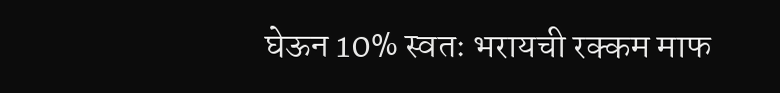घेऊन 10% स्वतः भरायची रक्कम माफ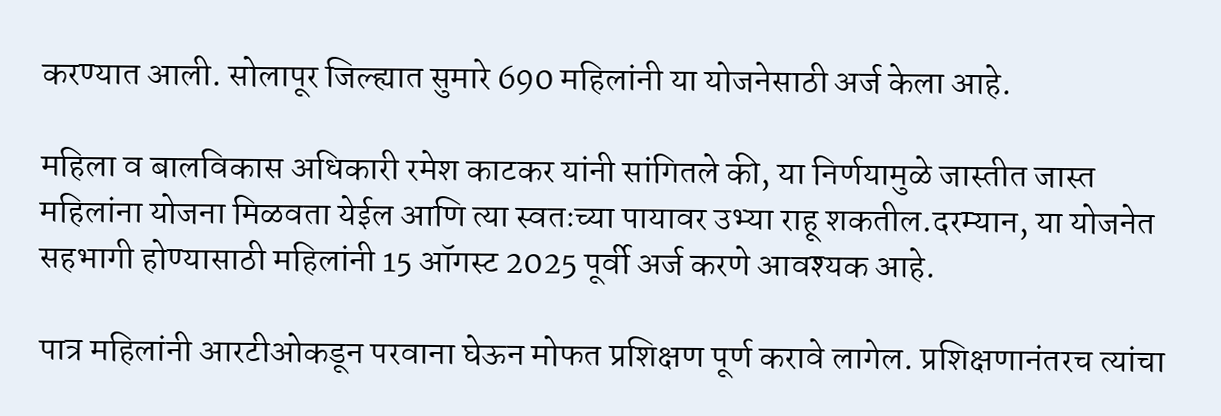करण्यात आली. सोलापूर जिल्ह्यात सुमारे 690 महिलांनी या योजनेसाठी अर्ज केला आहे.

महिला व बालविकास अधिकारी रमेश काटकर यांनी सांगितले की, या निर्णयामुळे जास्तीत जास्त महिलांना योजना मिळवता येईल आणि त्या स्वतःच्या पायावर उभ्या राहू शकतील.दरम्यान, या योजनेत सहभागी होण्यासाठी महिलांनी 15 ऑगस्ट 2025 पूर्वी अर्ज करणे आवश्यक आहे.

पात्र महिलांनी आरटीओकडून परवाना घेऊन मोफत प्रशिक्षण पूर्ण करावे लागेल. प्रशिक्षणानंतरच त्यांचा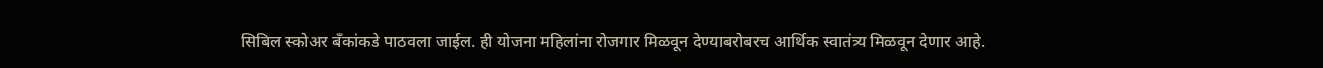सिबिल स्कोअर बँकांकडे पाठवला जाईल. ही योजना महिलांना रोजगार मिळवून देण्याबरोबरच आर्थिक स्वातंत्र्य मिळवून देणार आहे.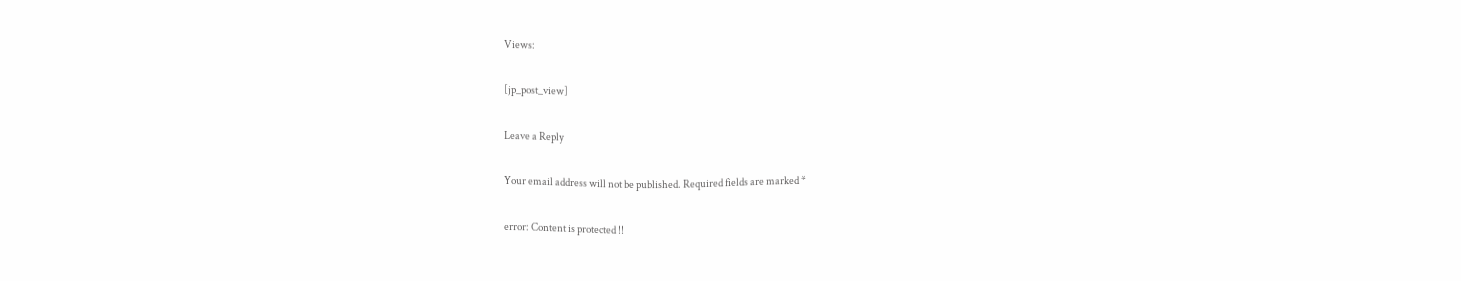Views:

[jp_post_view]

Leave a Reply

Your email address will not be published. Required fields are marked *

error: Content is protected !!